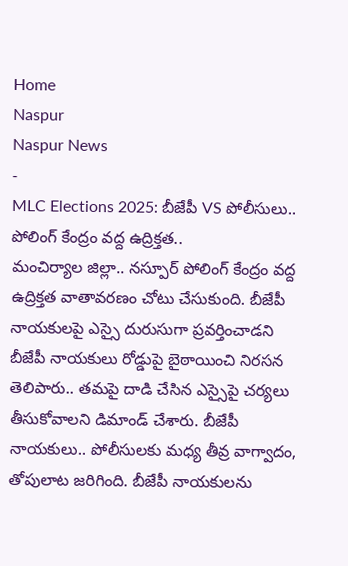Home
Naspur
Naspur News
-
MLC Elections 2025: బీజేపీ VS పోలీసులు.. పోలింగ్ కేంద్రం వద్ద ఉద్రిక్తత..
మంచిర్యాల జిల్లా.. నస్పూర్ పోలింగ్ కేంద్రం వద్ద ఉద్రిక్తత వాతావరణం చోటు చేసుకుంది. బీజేపీ నాయకులపై ఎస్సై దురుసుగా ప్రవర్తించాడని బీజేపీ నాయకులు రోడ్డుపై బైఠాయించి నిరసన తెలిపారు.. తమపై దాడి చేసిన ఎస్సైపై చర్యలు తీసుకోవాలని డిమాండ్ చేశారు. బీజేపీ నాయకులు.. పోలీసులకు మధ్య తీవ్ర వాగ్వాదం, తోపులాట జరిగింది. బీజేపీ నాయకులను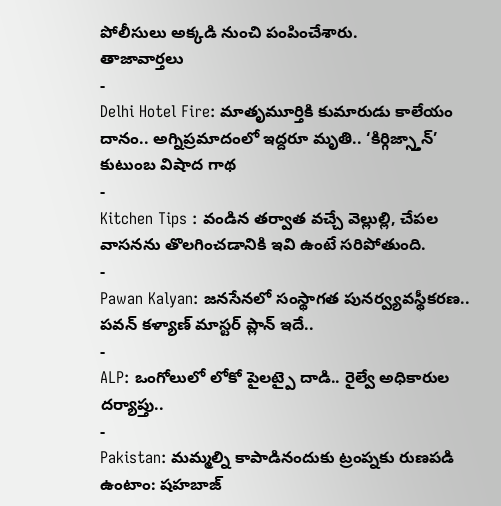పోలీసులు అక్కడి నుంచి పంపించేశారు.
తాజావార్తలు
-
Delhi Hotel Fire: మాతృమూర్తికి కుమారుడు కాలేయం దానం.. అగ్నిప్రమాదంలో ఇద్దరూ మృతి.. ‘కిర్గిజ్స్తాన్’ కుటుంబ విషాద గాథ
-
Kitchen Tips : వండిన తర్వాత వచ్చే వెల్లుల్లి, చేపల వాసనను తొలగించడానికి ఇవి ఉంటే సరిపోతుంది.
-
Pawan Kalyan: జనసేనలో సంస్థాగత పునర్వ్యవస్థీకరణ.. పవన్ కళ్యాణ్ మాస్టర్ ప్లాన్ ఇదే..
-
ALP: ఒంగోలులో లోకో పైలట్పై దాడి.. రైల్వే అధికారుల దర్యాప్తు..
-
Pakistan: మమ్మల్ని కాపాడినందుకు ట్రంప్నకు రుణపడి ఉంటాం: షహబాజ్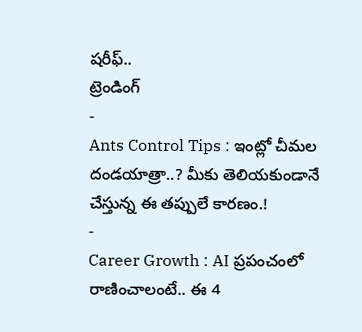షరీఫ్..
ట్రెండింగ్
-
Ants Control Tips : ఇంట్లో చీమల దండయాత్రా..? మీకు తెలియకుండానే చేస్తున్న ఈ తప్పులే కారణం.!
-
Career Growth : AI ప్రపంచంలో రాణించాలంటే.. ఈ 4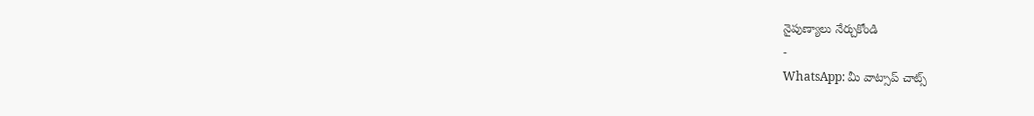నైపుణ్యాలు నేర్చుకోండి
-
WhatsApp: మీ వాట్సాప్ చాట్స్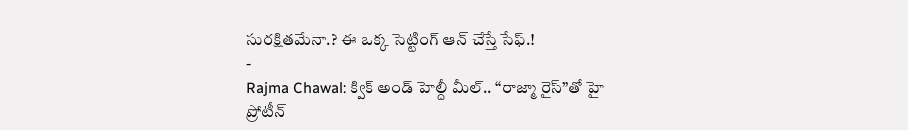సురక్షితమేనా.? ఈ ఒక్క సెట్టింగ్ ఆన్ చేస్తే సేఫ్.!
-
Rajma Chawal: క్విక్ అండ్ హెల్దీ మీల్.. “రాజ్మా రైస్”తో హై ప్రోటీన్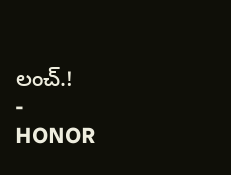లంచ్.!
-
HONOR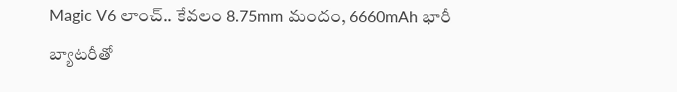Magic V6 లాంచ్.. కేవలం 8.75mm మందం, 6660mAh భారీ బ్యాటరీతో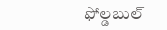ఫోల్డబుల్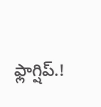ఫ్లాగ్షిప్.!